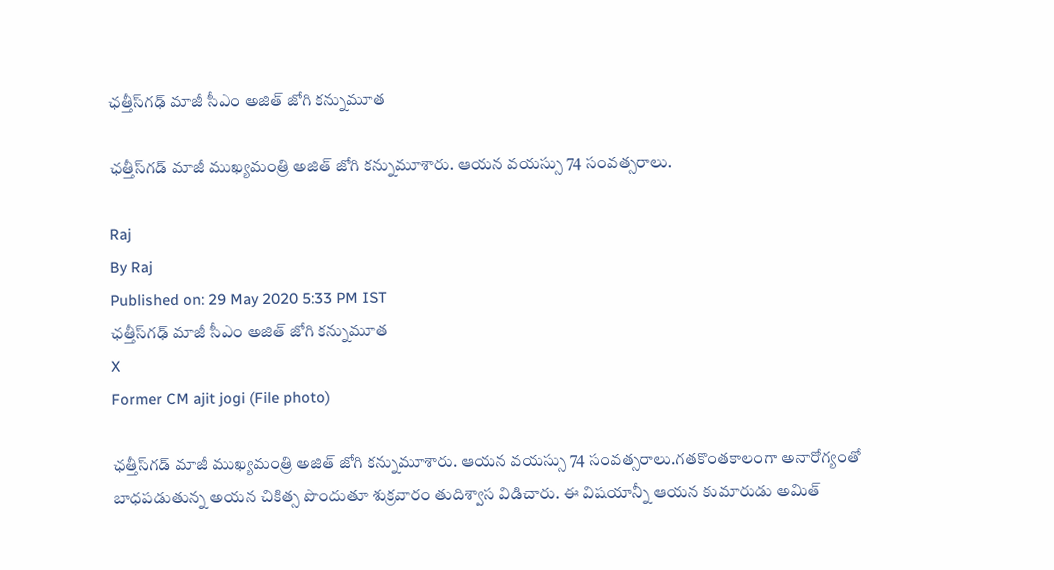ఛత్తీస్‌గఢ్ మాజీ సీఎం అజిత్‌ జోగి కన్నుమూత

ఛత్తీస్‌గడ్ మాజీ ముఖ్యమంత్రి అజిత్ జోగి కన్నుమూశారు. ఆయన వయస్సు 74 సంవత్సరాలు.

Raj
By Raj
Published on: 29 May 2020 5:33 PM IST
ఛత్తీస్‌గఢ్ మాజీ సీఎం అజిత్‌ జోగి కన్నుమూత
X
Former CM ajit jogi (File photo)

ఛత్తీస్‌గడ్ మాజీ ముఖ్యమంత్రి అజిత్ జోగి కన్నుమూశారు. ఆయన వయస్సు 74 సంవత్సరాలు.గతకొంతకాలంగా అనారోగ్యంతో బాధపడుతున్న అయన చికిత్స పొందుతూ శుక్రవారం తుదిశ్వాస విడిచారు. ఈ విషయాన్నీ ఆయన కుమారుడు అమిత్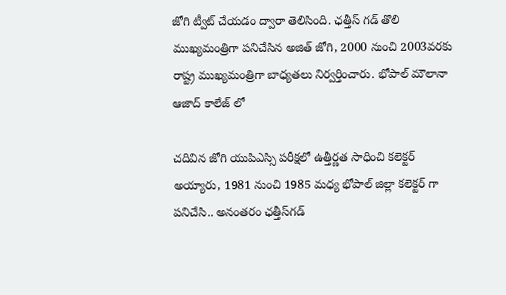జోగి ట్వీట్ చేయడం ద్వారా తెలిసింది. ఛత్తీస్ గడ్ తొలి ముఖ్యమంత్రిగా పనిచేసిన అజిత్ జోగి, 2000 నుంచి 2003వరకు రాష్ట్ర ముఖ్యమంత్రిగా బాధ్యతలు నిర్వర్తించారు. భోపాల్ మౌలానా ఆజాద్ కాలేజ్ లో

చదివిన జోగి యుపిఎస్సి పరీక్షలో ఉత్తీర్ణత సాధించి కలెక్టర్ అయ్యారు, 1981 నుంచి 1985 మధ్య భోపాల్ జిల్లా కలెక్టర్ గా పనిచేసి.. అనంతరం ఛత్తీస్‌గడ్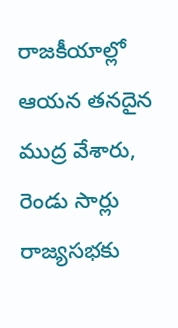రాజకీయాల్లో ఆయన తనదైన ముద్ర వేశారు, రెండు సార్లు రాజ్యసభకు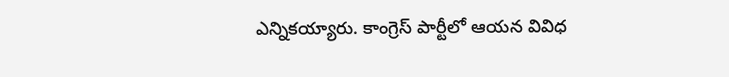ఎన్నికయ్యారు. కాంగ్రెస్ పార్టీలో ఆయన వివిధ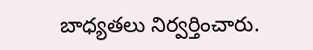బాధ్యతలు నిర్వర్తించారు.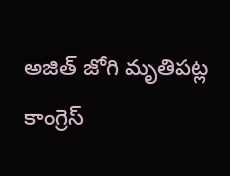అజిత్ జోగి మృతిపట్ల కాంగ్రెస్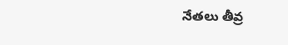నేతలు తీవ్ర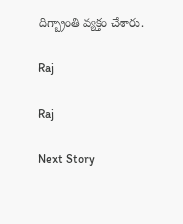దిగ్బ్రాంతి వ్యక్తం చేశారు.

Raj

Raj

Next Story